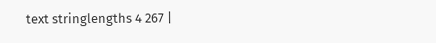text stringlengths 4 267 |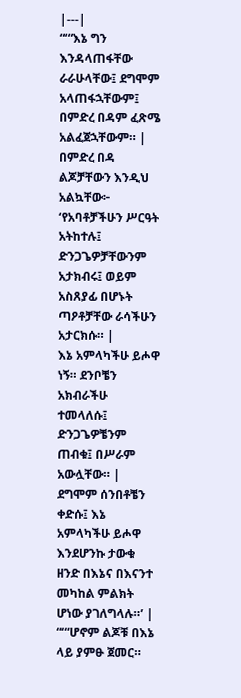|---|
“‘“እኔ ግን እንዳላጠፋቸው ራራሁላቸው፤ ደግሞም አላጠፋኋቸውም፤ በምድረ በዳም ፈጽሜ አልፈጀኋቸውም። |
በምድረ በዳ ልጆቻቸውን እንዲህ አልኳቸው፦ ‘የአባቶቻችሁን ሥርዓት አትከተሉ፤ ድንጋጌዎቻቸውንም አታክብሩ፤ ወይም አስጸያፊ በሆኑት ጣዖቶቻቸው ራሳችሁን አታርክሱ። |
እኔ አምላካችሁ ይሖዋ ነኝ። ደንቦቼን አክብራችሁ ተመላለሱ፤ ድንጋጌዎቼንም ጠብቁ፤ በሥራም አውሏቸው። |
ደግሞም ሰንበቶቼን ቀድሱ፤ እኔ አምላካችሁ ይሖዋ እንደሆንኩ ታውቁ ዘንድ በእኔና በእናንተ መካከል ምልክት ሆነው ያገለግላሉ።’ |
“‘“ሆኖም ልጆቹ በእኔ ላይ ያምፁ ጀመር።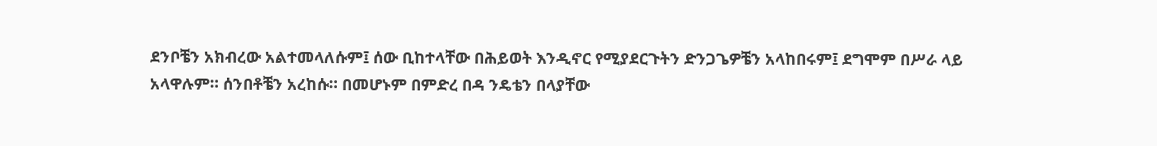ደንቦቼን አክብረው አልተመላለሱም፤ ሰው ቢከተላቸው በሕይወት እንዲኖር የሚያደርጉትን ድንጋጌዎቼን አላከበሩም፤ ደግሞም በሥራ ላይ አላዋሉም። ሰንበቶቼን አረከሱ። በመሆኑም በምድረ በዳ ንዴቴን በላያቸው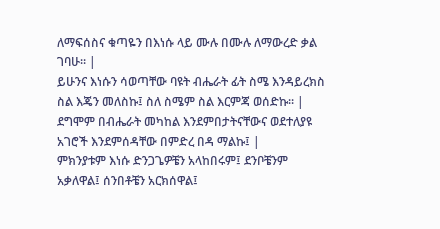ለማፍሰስና ቁጣዬን በእነሱ ላይ ሙሉ በሙሉ ለማውረድ ቃል ገባሁ። |
ይሁንና እነሱን ሳወጣቸው ባዩት ብሔራት ፊት ስሜ እንዳይረክስ ስል እጄን መለስኩ፤ ስለ ስሜም ስል እርምጃ ወሰድኩ። |
ደግሞም በብሔራት መካከል እንደምበታትናቸውና ወደተለያዩ አገሮች እንደምሰዳቸው በምድረ በዳ ማልኩ፤ |
ምክንያቱም እነሱ ድንጋጌዎቼን አላከበሩም፤ ደንቦቼንም አቃለዋል፤ ሰንበቶቼን አርክሰዋል፤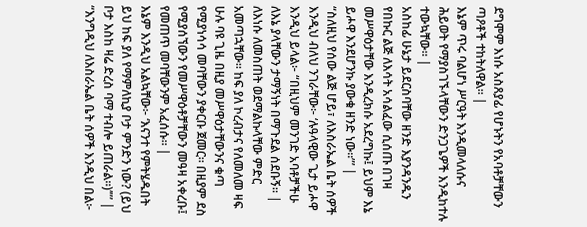ደግሞም እነሱ አስጸያፊ የሆኑትን የአባቶቻቸውን ጣዖቶች ተከትለዋል። |
እኔም ጥሩ ባልሆነ ሥርዓት እንዲመላለሱና ሕይወት የማያስገኙላቸውን ድንጋጌዎች እንዲከተሉ ተውኳቸው። |
አስከፊ ሁኔታ ይደርስባቸው ዘንድ እያንዳንዱን የበኩር ልጅ ለእሳት አሳልፈው ሲሰጡ በገዛ መሥዋዕታቸው እንዲረክሱ አደረግኩ፤ ይህም እኔ ይሖዋ እንደሆንኩ ያውቁ ዘንድ ነው።”’ |
“ስለዚህ የሰው ልጅ ሆይ፣ ለእስራኤል ቤት ሰዎች እንዲህ ብለህ ንገራቸው፦ ‘ሉዓላዊው ጌታ ይሖዋ እንዲህ ይላል፦ “በዚህም መንገድ አባቶቻችሁ ለእኔ ያላቸውን ታማኝነት በማጉደል ሰደቡኝ። |
ለእነሱ ለመስጠት ወደማልኩላቸው ምድር አመጣኋቸው። ከፍ ያለ ኮረብታና የለመለመ ዛፍ ሁሉ ባዩ ጊዜ በዚያ መሥዋዕታቸውንና ቁጣ የሚያነሳሳ መባቸውን ያቀርቡ ጀመር። በዚያም ደስ የሚያሰኘውን የመሥዋዕቶቻቸውን መዓዛ አቀረቡ፤ የመጠጥ መባቸውንም አፈሰሱ። |
እኔም እንዲህ አልኳቸው፦ ‘እናንተ የምትሄዱበት ይህ ከፍ ያለ የማምለኪያ ቦታ ምንድን ነው? (ይህ ቦታ እስከ ዛሬ ድረስ ባማ ተብሎ ይጠራል።)’”’ |
“እንግዲህ ለእስራኤል ቤት ሰዎች እንዲህ በል፦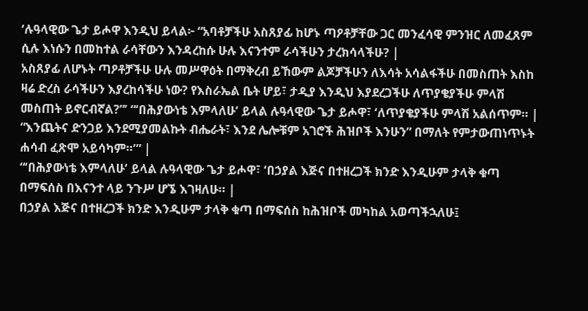‘ሉዓላዊው ጌታ ይሖዋ እንዲህ ይላል፦ “አባቶቻችሁ አስጸያፊ ከሆኑ ጣዖቶቻቸው ጋር መንፈሳዊ ምንዝር ለመፈጸም ሲሉ እነሱን በመከተል ራሳቸውን እንዳረከሱ ሁሉ እናንተም ራሳችሁን ታረክሳላችሁ? |
አስጸያፊ ለሆኑት ጣዖቶቻችሁ ሁሉ መሥዋዕት በማቅረብ ይኸውም ልጆቻችሁን ለእሳት አሳልፋችሁ በመስጠት እስከ ዛሬ ድረስ ራሳችሁን እያረከሳችሁ ነው? የእስራኤል ቤት ሆይ፣ ታዲያ እንዲህ እያደረጋችሁ ለጥያቄያችሁ ምላሽ መስጠት ይኖርብኛል?”’ “‘በሕያውነቴ እምላለሁ’ ይላል ሉዓላዊው ጌታ ይሖዋ፣ ‘ለጥያቄያችሁ ምላሽ አልሰጥም። |
“እንጨትና ድንጋይ እንደሚያመልኩት ብሔራት፣ እንደ ሌሎቹም አገሮች ሕዝቦች እንሁን” በማለት የምታውጠነጥኑት ሐሳብ ፈጽሞ አይሳካም።’” |
“‘በሕያውነቴ እምላለሁ’ ይላል ሉዓላዊው ጌታ ይሖዋ፣ ‘በኃያል እጅና በተዘረጋች ክንድ እንዲሁም ታላቅ ቁጣ በማፍሰስ በእናንተ ላይ ንጉሥ ሆኜ እገዛለሁ። |
በኃያል እጅና በተዘረጋች ክንድ እንዲሁም ታላቅ ቁጣ በማፍሰስ ከሕዝቦች መካከል አወጣችኋለሁ፤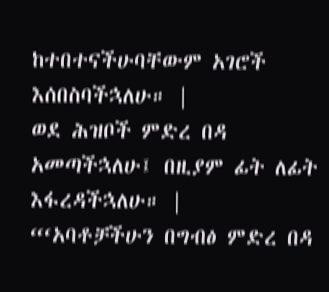ከተበተናችሁባቸውም አገሮች እሰበስባችኋለሁ። |
ወደ ሕዝቦች ምድረ በዳ አመጣችኋለሁ፤ በዚያም ፊት ለፊት እፋረዳችኋለሁ። |
“‘አባቶቻችሁን በግብፅ ምድረ በዳ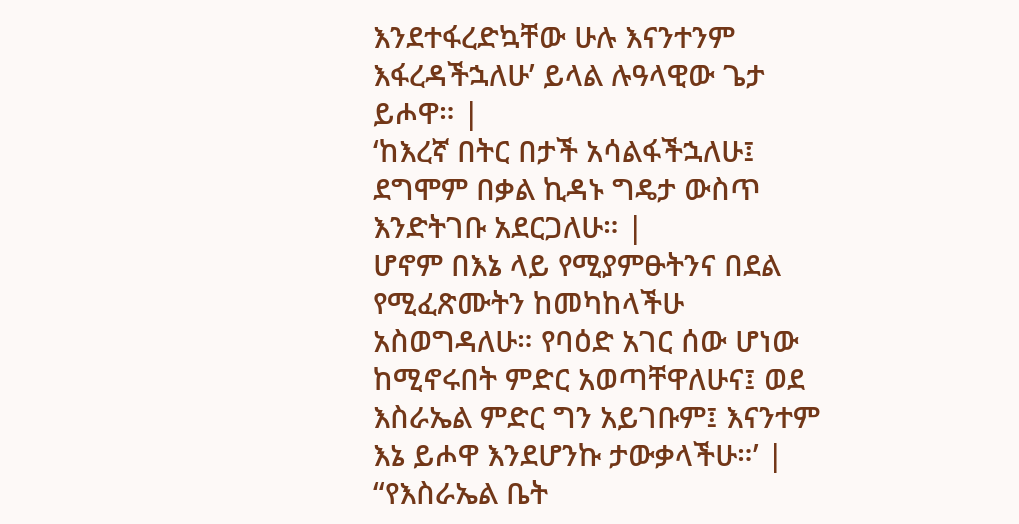እንደተፋረድኳቸው ሁሉ እናንተንም እፋረዳችኋለሁ’ ይላል ሉዓላዊው ጌታ ይሖዋ። |
‘ከእረኛ በትር በታች አሳልፋችኋለሁ፤ ደግሞም በቃል ኪዳኑ ግዴታ ውስጥ እንድትገቡ አደርጋለሁ። |
ሆኖም በእኔ ላይ የሚያምፁትንና በደል የሚፈጽሙትን ከመካከላችሁ አስወግዳለሁ። የባዕድ አገር ሰው ሆነው ከሚኖሩበት ምድር አወጣቸዋለሁና፤ ወደ እስራኤል ምድር ግን አይገቡም፤ እናንተም እኔ ይሖዋ እንደሆንኩ ታውቃላችሁ።’ |
“የእስራኤል ቤት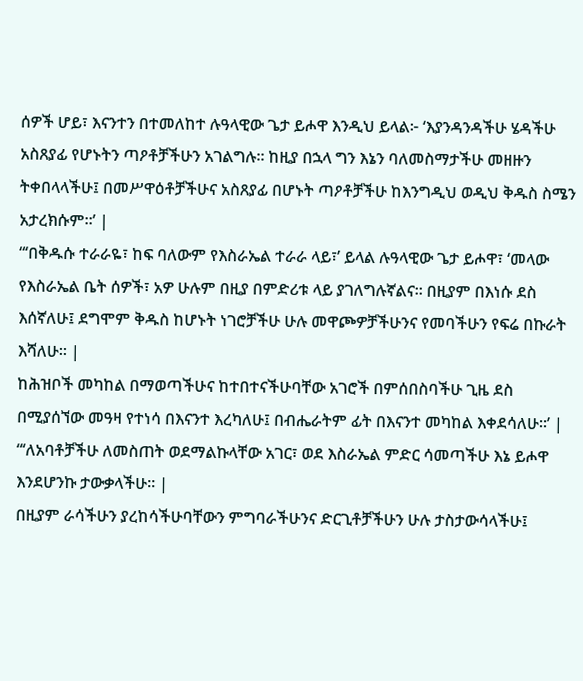ሰዎች ሆይ፣ እናንተን በተመለከተ ሉዓላዊው ጌታ ይሖዋ እንዲህ ይላል፦ ‘እያንዳንዳችሁ ሄዳችሁ አስጸያፊ የሆኑትን ጣዖቶቻችሁን አገልግሉ። ከዚያ በኋላ ግን እኔን ባለመስማታችሁ መዘዙን ትቀበላላችሁ፤ በመሥዋዕቶቻችሁና አስጸያፊ በሆኑት ጣዖቶቻችሁ ከእንግዲህ ወዲህ ቅዱስ ስሜን አታረክሱም።’ |
“‘በቅዱሱ ተራራዬ፣ ከፍ ባለውም የእስራኤል ተራራ ላይ፣’ ይላል ሉዓላዊው ጌታ ይሖዋ፣ ‘መላው የእስራኤል ቤት ሰዎች፣ አዎ ሁሉም በዚያ በምድሪቱ ላይ ያገለግሉኛልና። በዚያም በእነሱ ደስ እሰኛለሁ፤ ደግሞም ቅዱስ ከሆኑት ነገሮቻችሁ ሁሉ መዋጮዎቻችሁንና የመባችሁን የፍሬ በኩራት እሻለሁ። |
ከሕዝቦች መካከል በማወጣችሁና ከተበተናችሁባቸው አገሮች በምሰበስባችሁ ጊዜ ደስ በሚያሰኘው መዓዛ የተነሳ በእናንተ እረካለሁ፤ በብሔራትም ፊት በእናንተ መካከል እቀደሳለሁ።’ |
“‘ለአባቶቻችሁ ለመስጠት ወደማልኩላቸው አገር፣ ወደ እስራኤል ምድር ሳመጣችሁ እኔ ይሖዋ እንደሆንኩ ታውቃላችሁ። |
በዚያም ራሳችሁን ያረከሳችሁባቸውን ምግባራችሁንና ድርጊቶቻችሁን ሁሉ ታስታውሳላችሁ፤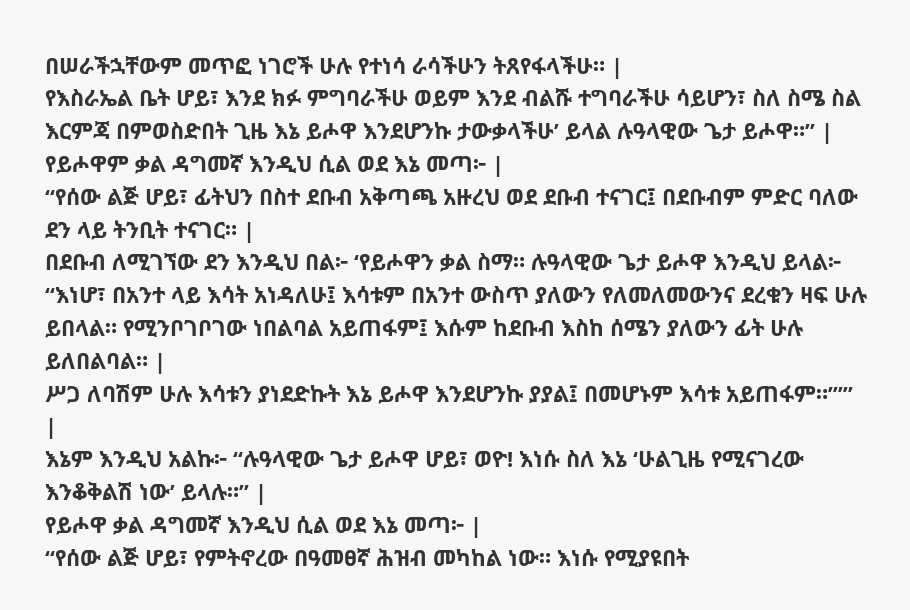በሠራችኋቸውም መጥፎ ነገሮች ሁሉ የተነሳ ራሳችሁን ትጸየፋላችሁ። |
የእስራኤል ቤት ሆይ፣ እንደ ክፉ ምግባራችሁ ወይም እንደ ብልሹ ተግባራችሁ ሳይሆን፣ ስለ ስሜ ስል እርምጃ በምወስድበት ጊዜ እኔ ይሖዋ እንደሆንኩ ታውቃላችሁ’ ይላል ሉዓላዊው ጌታ ይሖዋ።” |
የይሖዋም ቃል ዳግመኛ እንዲህ ሲል ወደ እኔ መጣ፦ |
“የሰው ልጅ ሆይ፣ ፊትህን በስተ ደቡብ አቅጣጫ አዙረህ ወደ ደቡብ ተናገር፤ በደቡብም ምድር ባለው ደን ላይ ትንቢት ተናገር። |
በደቡብ ለሚገኘው ደን እንዲህ በል፦ ‘የይሖዋን ቃል ስማ። ሉዓላዊው ጌታ ይሖዋ እንዲህ ይላል፦ “እነሆ፣ በአንተ ላይ እሳት አነዳለሁ፤ እሳቱም በአንተ ውስጥ ያለውን የለመለመውንና ደረቁን ዛፍ ሁሉ ይበላል። የሚንቦገቦገው ነበልባል አይጠፋም፤ እሱም ከደቡብ እስከ ሰሜን ያለውን ፊት ሁሉ ይለበልባል። |
ሥጋ ለባሽም ሁሉ እሳቱን ያነደድኩት እኔ ይሖዋ እንደሆንኩ ያያል፤ በመሆኑም እሳቱ አይጠፋም።”’” |
እኔም እንዲህ አልኩ፦ “ሉዓላዊው ጌታ ይሖዋ ሆይ፣ ወዮ! እነሱ ስለ እኔ ‘ሁልጊዜ የሚናገረው እንቆቅልሽ ነው’ ይላሉ።” |
የይሖዋ ቃል ዳግመኛ እንዲህ ሲል ወደ እኔ መጣ፦ |
“የሰው ልጅ ሆይ፣ የምትኖረው በዓመፀኛ ሕዝብ መካከል ነው። እነሱ የሚያዩበት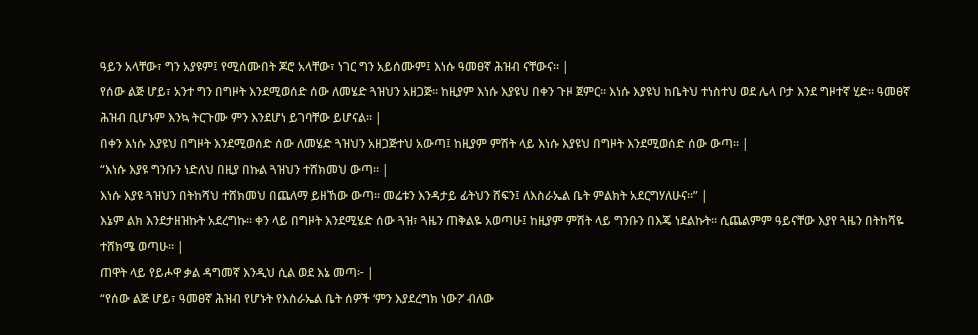ዓይን አላቸው፣ ግን አያዩም፤ የሚሰሙበት ጆሮ አላቸው፣ ነገር ግን አይሰሙም፤ እነሱ ዓመፀኛ ሕዝብ ናቸውና። |
የሰው ልጅ ሆይ፣ አንተ ግን በግዞት እንደሚወሰድ ሰው ለመሄድ ጓዝህን አዘጋጅ። ከዚያም እነሱ እያዩህ በቀን ጉዞ ጀምር። እነሱ እያዩህ ከቤትህ ተነስተህ ወደ ሌላ ቦታ እንደ ግዞተኛ ሂድ። ዓመፀኛ ሕዝብ ቢሆኑም እንኳ ትርጉሙ ምን እንደሆነ ይገባቸው ይሆናል። |
በቀን እነሱ እያዩህ በግዞት እንደሚወሰድ ሰው ለመሄድ ጓዝህን አዘጋጅተህ አውጣ፤ ከዚያም ምሽት ላይ እነሱ እያዩህ በግዞት እንደሚወሰድ ሰው ውጣ። |
“እነሱ እያዩ ግንቡን ነድለህ በዚያ በኩል ጓዝህን ተሸክመህ ውጣ። |
እነሱ እያዩ ጓዝህን በትከሻህ ተሸክመህ በጨለማ ይዘኸው ውጣ። መሬቱን እንዳታይ ፊትህን ሸፍን፤ ለእስራኤል ቤት ምልክት አደርግሃለሁና።” |
እኔም ልክ እንደታዘዝኩት አደረግኩ። ቀን ላይ በግዞት እንደሚሄድ ሰው ጓዝ፣ ጓዜን ጠቅልዬ አወጣሁ፤ ከዚያም ምሽት ላይ ግንቡን በእጄ ነደልኩት። ሲጨልምም ዓይናቸው እያየ ጓዜን በትከሻዬ ተሸክሜ ወጣሁ። |
ጠዋት ላይ የይሖዋ ቃል ዳግመኛ እንዲህ ሲል ወደ እኔ መጣ፦ |
“የሰው ልጅ ሆይ፣ ዓመፀኛ ሕዝብ የሆኑት የእስራኤል ቤት ሰዎች ‘ምን እያደረግክ ነው?’ ብለው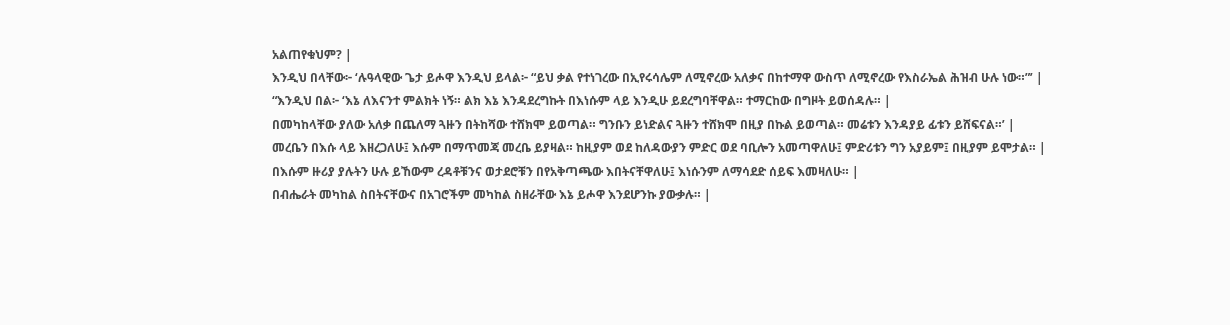አልጠየቁህም? |
እንዲህ በላቸው፦ ‘ሉዓላዊው ጌታ ይሖዋ እንዲህ ይላል፦ “ይህ ቃል የተነገረው በኢየሩሳሌም ለሚኖረው አለቃና በከተማዋ ውስጥ ለሚኖረው የእስራኤል ሕዝብ ሁሉ ነው።”’ |
“እንዲህ በል፦ ‘እኔ ለእናንተ ምልክት ነኝ። ልክ እኔ እንዳደረግኩት በእነሱም ላይ እንዲሁ ይደረግባቸዋል። ተማርከው በግዞት ይወሰዳሉ። |
በመካከላቸው ያለው አለቃ በጨለማ ጓዙን በትከሻው ተሸክሞ ይወጣል። ግንቡን ይነድልና ጓዙን ተሸክሞ በዚያ በኩል ይወጣል። መሬቱን እንዳያይ ፊቱን ይሸፍናል።’ |
መረቤን በእሱ ላይ እዘረጋለሁ፤ እሱም በማጥመጃ መረቤ ይያዛል። ከዚያም ወደ ከለዳውያን ምድር ወደ ባቢሎን አመጣዋለሁ፤ ምድሪቱን ግን አያይም፤ በዚያም ይሞታል። |
በእሱም ዙሪያ ያሉትን ሁሉ ይኸውም ረዳቶቹንና ወታደሮቹን በየአቅጣጫው እበትናቸዋለሁ፤ እነሱንም ለማሳደድ ሰይፍ እመዛለሁ። |
በብሔራት መካከል ስበትናቸውና በአገሮችም መካከል ስዘራቸው እኔ ይሖዋ እንደሆንኩ ያውቃሉ። |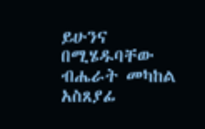ይሁንና በሚሄዱባቸው ብሔራት መካከል አስጸያፊ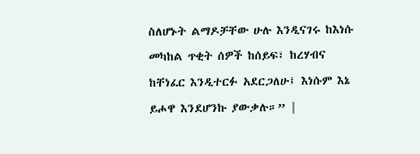ስለሆኑት ልማዶቻቸው ሁሉ እንዲናገሩ ከእነሱ መካከል ጥቂት ሰዎች ከሰይፍ፣ ከረሃብና ከቸነፈር እንዲተርፉ አደርጋለሁ፤ እነሱም እኔ ይሖዋ እንደሆንኩ ያውቃሉ።” |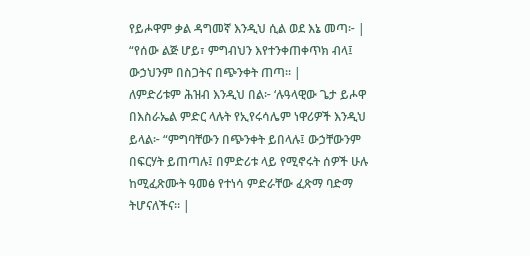የይሖዋም ቃል ዳግመኛ እንዲህ ሲል ወደ እኔ መጣ፦ |
“የሰው ልጅ ሆይ፣ ምግብህን እየተንቀጠቀጥክ ብላ፤ ውኃህንም በስጋትና በጭንቀት ጠጣ። |
ለምድሪቱም ሕዝብ እንዲህ በል፦ ‘ሉዓላዊው ጌታ ይሖዋ በእስራኤል ምድር ላሉት የኢየሩሳሌም ነዋሪዎች እንዲህ ይላል፦ “ምግባቸውን በጭንቀት ይበላሉ፤ ውኃቸውንም በፍርሃት ይጠጣሉ፤ በምድሪቱ ላይ የሚኖሩት ሰዎች ሁሉ ከሚፈጽሙት ዓመፅ የተነሳ ምድራቸው ፈጽማ ባድማ ትሆናለችና። |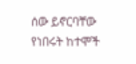ሰው ይኖርባቸው የነበሩት ከተሞች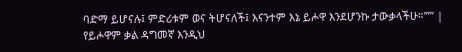ባድማ ይሆናሉ፤ ምድሪቱም ወና ትሆናለች፤ እናንተም እኔ ይሖዋ እንደሆንኩ ታውቃላችሁ።”’” |
የይሖዋም ቃል ዳግመኛ እንዲህ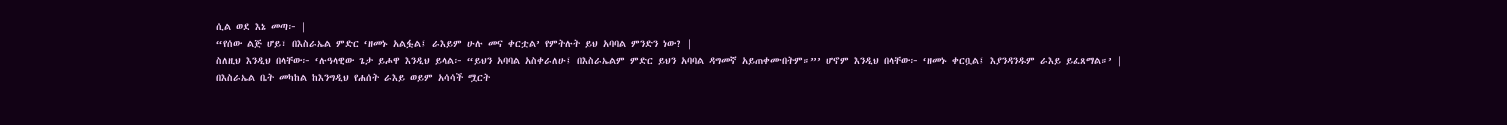ሲል ወደ እኔ መጣ፦ |
“የሰው ልጅ ሆይ፣ በእስራኤል ምድር ‘ዘመኑ አልፏል፤ ራእይም ሁሉ መና ቀርቷል’ የምትሉት ይህ አባባል ምንድን ነው? |
ስለዚህ እንዲህ በላቸው፦ ‘ሉዓላዊው ጌታ ይሖዋ እንዲህ ይላል፦ “ይህን አባባል አስቀራለሁ፤ በእስራኤልም ምድር ይህን አባባል ዳግመኛ አይጠቀሙበትም።”’ ሆኖም እንዲህ በላቸው፦ ‘ዘመኑ ቀርቧል፤ እያንዳንዱም ራእይ ይፈጸማል።’ |
በእስራኤል ቤት መካከል ከእንግዲህ የሐሰት ራእይ ወይም አሳሳች ሟርት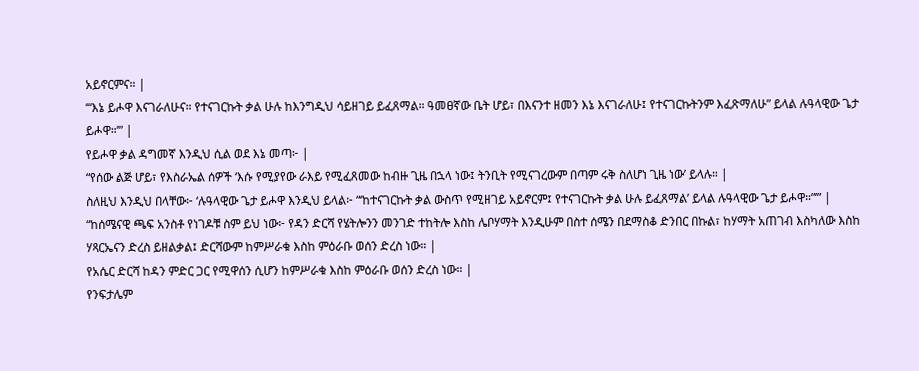አይኖርምና። |
‘“እኔ ይሖዋ እናገራለሁና። የተናገርኩት ቃል ሁሉ ከእንግዲህ ሳይዘገይ ይፈጸማል። ዓመፀኛው ቤት ሆይ፣ በእናንተ ዘመን እኔ እናገራለሁ፤ የተናገርኩትንም እፈጽማለሁ” ይላል ሉዓላዊው ጌታ ይሖዋ።’” |
የይሖዋ ቃል ዳግመኛ እንዲህ ሲል ወደ እኔ መጣ፦ |
“የሰው ልጅ ሆይ፣ የእስራኤል ሰዎች ‘እሱ የሚያየው ራእይ የሚፈጸመው ከብዙ ጊዜ በኋላ ነው፤ ትንቢት የሚናገረውም በጣም ሩቅ ስለሆነ ጊዜ ነው’ ይላሉ። |
ስለዚህ እንዲህ በላቸው፦ ‘ሉዓላዊው ጌታ ይሖዋ እንዲህ ይላል፦ “‘ከተናገርኩት ቃል ውስጥ የሚዘገይ አይኖርም፤ የተናገርኩት ቃል ሁሉ ይፈጸማል’ ይላል ሉዓላዊው ጌታ ይሖዋ።”’” |
“ከሰሜናዊ ጫፍ አንስቶ የነገዶቹ ስም ይህ ነው፦ የዳን ድርሻ የሄትሎንን መንገድ ተከትሎ እስከ ሌቦሃማት እንዲሁም በስተ ሰሜን በደማስቆ ድንበር በኩል፣ ከሃማት አጠገብ እስካለው እስከ ሃጻርኤናን ድረስ ይዘልቃል፤ ድርሻውም ከምሥራቁ እስከ ምዕራቡ ወሰን ድረስ ነው። |
የአሴር ድርሻ ከዳን ምድር ጋር የሚዋሰን ሲሆን ከምሥራቁ እስከ ምዕራቡ ወሰን ድረስ ነው። |
የንፍታሌም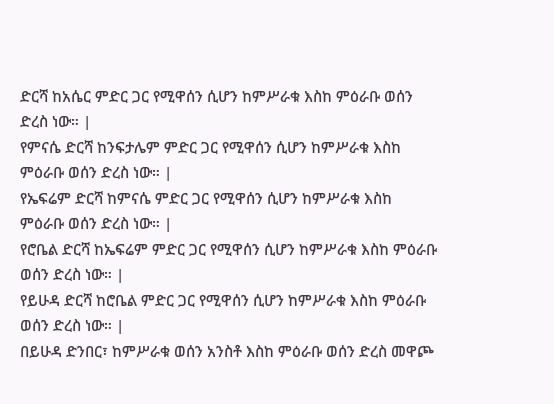ድርሻ ከአሴር ምድር ጋር የሚዋሰን ሲሆን ከምሥራቁ እስከ ምዕራቡ ወሰን ድረስ ነው። |
የምናሴ ድርሻ ከንፍታሌም ምድር ጋር የሚዋሰን ሲሆን ከምሥራቁ እስከ ምዕራቡ ወሰን ድረስ ነው። |
የኤፍሬም ድርሻ ከምናሴ ምድር ጋር የሚዋሰን ሲሆን ከምሥራቁ እስከ ምዕራቡ ወሰን ድረስ ነው። |
የሮቤል ድርሻ ከኤፍሬም ምድር ጋር የሚዋሰን ሲሆን ከምሥራቁ እስከ ምዕራቡ ወሰን ድረስ ነው። |
የይሁዳ ድርሻ ከሮቤል ምድር ጋር የሚዋሰን ሲሆን ከምሥራቁ እስከ ምዕራቡ ወሰን ድረስ ነው። |
በይሁዳ ድንበር፣ ከምሥራቁ ወሰን አንስቶ እስከ ምዕራቡ ወሰን ድረስ መዋጮ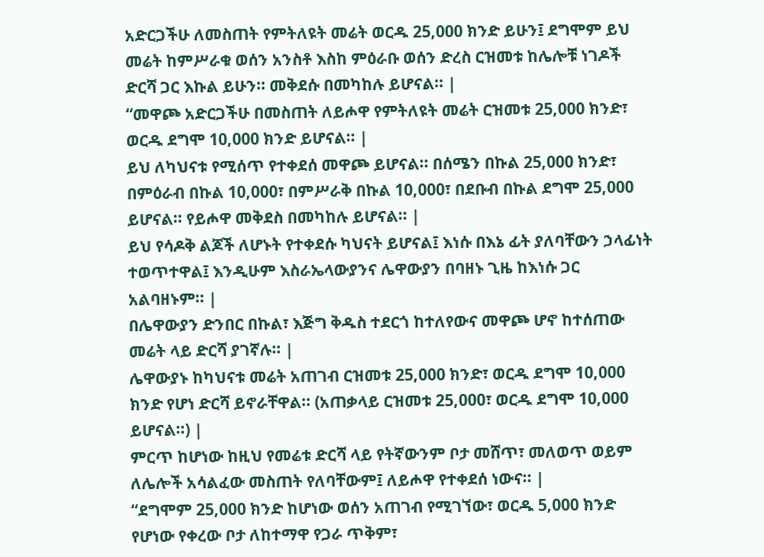አድርጋችሁ ለመስጠት የምትለዩት መሬት ወርዱ 25,000 ክንድ ይሁን፤ ደግሞም ይህ መሬት ከምሥራቁ ወሰን አንስቶ እስከ ምዕራቡ ወሰን ድረስ ርዝመቱ ከሌሎቹ ነገዶች ድርሻ ጋር እኩል ይሁን። መቅደሱ በመካከሉ ይሆናል። |
“መዋጮ አድርጋችሁ በመስጠት ለይሖዋ የምትለዩት መሬት ርዝመቱ 25,000 ክንድ፣ ወርዱ ደግሞ 10,000 ክንድ ይሆናል። |
ይህ ለካህናቱ የሚሰጥ የተቀደሰ መዋጮ ይሆናል። በሰሜን በኩል 25,000 ክንድ፣ በምዕራብ በኩል 10,000፣ በምሥራቅ በኩል 10,000፣ በደቡብ በኩል ደግሞ 25,000 ይሆናል። የይሖዋ መቅደስ በመካከሉ ይሆናል። |
ይህ የሳዶቅ ልጆች ለሆኑት የተቀደሱ ካህናት ይሆናል፤ እነሱ በእኔ ፊት ያለባቸውን ኃላፊነት ተወጥተዋል፤ እንዲሁም እስራኤላውያንና ሌዋውያን በባዘኑ ጊዜ ከእነሱ ጋር አልባዘኑም። |
በሌዋውያን ድንበር በኩል፣ እጅግ ቅዱስ ተደርጎ ከተለየውና መዋጮ ሆኖ ከተሰጠው መሬት ላይ ድርሻ ያገኛሉ። |
ሌዋውያኑ ከካህናቱ መሬት አጠገብ ርዝመቱ 25,000 ክንድ፣ ወርዱ ደግሞ 10,000 ክንድ የሆነ ድርሻ ይኖራቸዋል። (አጠቃላይ ርዝመቱ 25,000፣ ወርዱ ደግሞ 10,000 ይሆናል።) |
ምርጥ ከሆነው ከዚህ የመሬቱ ድርሻ ላይ የትኛውንም ቦታ መሸጥ፣ መለወጥ ወይም ለሌሎች አሳልፈው መስጠት የለባቸውም፤ ለይሖዋ የተቀደሰ ነውና። |
“ደግሞም 25,000 ክንድ ከሆነው ወሰን አጠገብ የሚገኘው፣ ወርዱ 5,000 ክንድ የሆነው የቀረው ቦታ ለከተማዋ የጋራ ጥቅም፣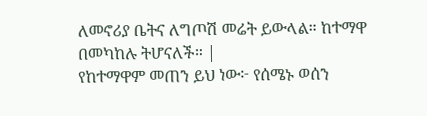ለመኖሪያ ቤትና ለግጦሽ መሬት ይውላል። ከተማዋ በመካከሉ ትሆናለች። |
የከተማዋም መጠን ይህ ነው፦ የሰሜኑ ወሰን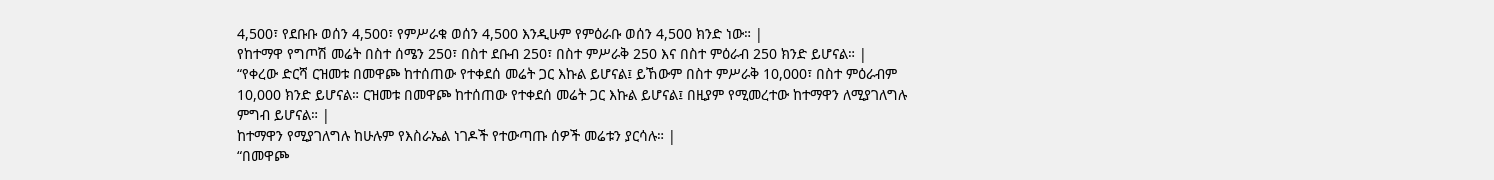4,500፣ የደቡቡ ወሰን 4,500፣ የምሥራቁ ወሰን 4,500 እንዲሁም የምዕራቡ ወሰን 4,500 ክንድ ነው። |
የከተማዋ የግጦሽ መሬት በስተ ሰሜን 250፣ በስተ ደቡብ 250፣ በስተ ምሥራቅ 250 እና በስተ ምዕራብ 250 ክንድ ይሆናል። |
“የቀረው ድርሻ ርዝመቱ በመዋጮ ከተሰጠው የተቀደሰ መሬት ጋር እኩል ይሆናል፤ ይኸውም በስተ ምሥራቅ 10,000፣ በስተ ምዕራብም 10,000 ክንድ ይሆናል። ርዝመቱ በመዋጮ ከተሰጠው የተቀደሰ መሬት ጋር እኩል ይሆናል፤ በዚያም የሚመረተው ከተማዋን ለሚያገለግሉ ምግብ ይሆናል። |
ከተማዋን የሚያገለግሉ ከሁሉም የእስራኤል ነገዶች የተውጣጡ ሰዎች መሬቱን ያርሳሉ። |
“በመዋጮ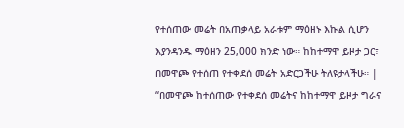የተሰጠው መሬት በአጠቃላይ አራቱም ማዕዘኑ እኩል ሲሆን እያንዳንዱ ማዕዘን 25,000 ክንድ ነው። ከከተማዋ ይዞታ ጋር፣ በመዋጮ የተሰጠ የተቀደሰ መሬት አድርጋችሁ ትለዩታላችሁ። |
“በመዋጮ ከተሰጠው የተቀደሰ መሬትና ከከተማዋ ይዞታ ግራና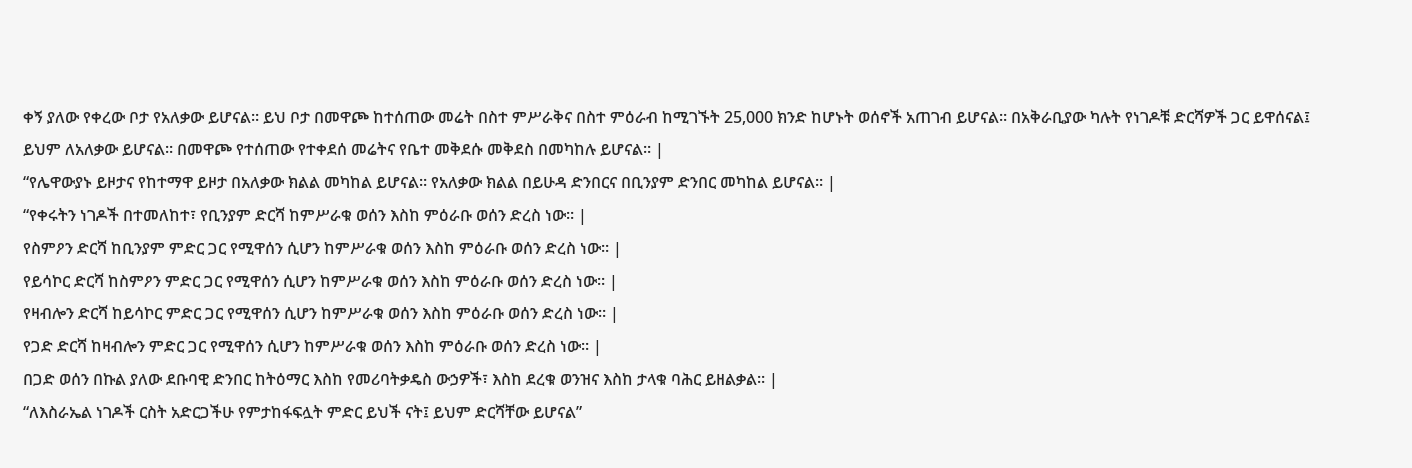ቀኝ ያለው የቀረው ቦታ የአለቃው ይሆናል። ይህ ቦታ በመዋጮ ከተሰጠው መሬት በስተ ምሥራቅና በስተ ምዕራብ ከሚገኙት 25,000 ክንድ ከሆኑት ወሰኖች አጠገብ ይሆናል። በአቅራቢያው ካሉት የነገዶቹ ድርሻዎች ጋር ይዋሰናል፤ ይህም ለአለቃው ይሆናል። በመዋጮ የተሰጠው የተቀደሰ መሬትና የቤተ መቅደሱ መቅደስ በመካከሉ ይሆናል። |
“የሌዋውያኑ ይዞታና የከተማዋ ይዞታ በአለቃው ክልል መካከል ይሆናል። የአለቃው ክልል በይሁዳ ድንበርና በቢንያም ድንበር መካከል ይሆናል። |
“የቀሩትን ነገዶች በተመለከተ፣ የቢንያም ድርሻ ከምሥራቁ ወሰን እስከ ምዕራቡ ወሰን ድረስ ነው። |
የስምዖን ድርሻ ከቢንያም ምድር ጋር የሚዋሰን ሲሆን ከምሥራቁ ወሰን እስከ ምዕራቡ ወሰን ድረስ ነው። |
የይሳኮር ድርሻ ከስምዖን ምድር ጋር የሚዋሰን ሲሆን ከምሥራቁ ወሰን እስከ ምዕራቡ ወሰን ድረስ ነው። |
የዛብሎን ድርሻ ከይሳኮር ምድር ጋር የሚዋሰን ሲሆን ከምሥራቁ ወሰን እስከ ምዕራቡ ወሰን ድረስ ነው። |
የጋድ ድርሻ ከዛብሎን ምድር ጋር የሚዋሰን ሲሆን ከምሥራቁ ወሰን እስከ ምዕራቡ ወሰን ድረስ ነው። |
በጋድ ወሰን በኩል ያለው ደቡባዊ ድንበር ከትዕማር እስከ የመሪባትቃዴስ ውኃዎች፣ እስከ ደረቁ ወንዝና እስከ ታላቁ ባሕር ይዘልቃል። |
“ለእስራኤል ነገዶች ርስት አድርጋችሁ የምታከፋፍሏት ምድር ይህች ናት፤ ይህም ድርሻቸው ይሆናል”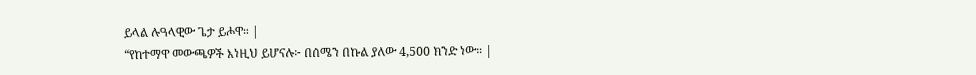ይላል ሉዓላዊው ጌታ ይሖዋ። |
“የከተማዋ መውጫዎች እነዚህ ይሆናሉ፦ በሰሜን በኩል ያለው 4,500 ክንድ ነው። |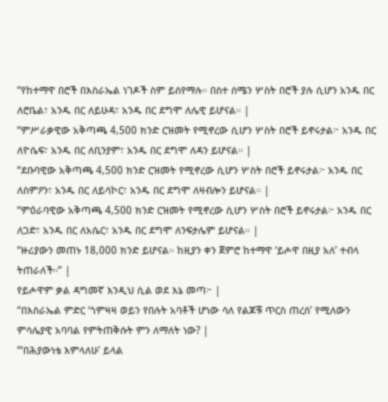“የከተማዋ በሮች በእስራኤል ነገዶች ስም ይሰየማሉ። በስተ ሰሜን ሦስት በሮች ያሉ ሲሆን አንዱ በር ለሮቤል፣ አንዱ በር ለይሁዳ፣ አንዱ በር ደግሞ ለሌዊ ይሆናል። |
“ምሥራቃዊው አቅጣጫ 4,500 ክንድ ርዝመት የሚኖረው ሲሆን ሦስት በሮች ይኖሩታል፦ አንዱ በር ለዮሴፍ፣ አንዱ በር ለቢንያም፣ አንዱ በር ደግሞ ለዳን ይሆናል። |
“ደቡባዊው አቅጣጫ 4,500 ክንድ ርዝመት የሚኖረው ሲሆን ሦስት በሮች ይኖሩታል፦ አንዱ በር ለስምዖን፣ አንዱ በር ለይሳኮር፣ አንዱ በር ደግሞ ለዛብሎን ይሆናል። |
“ምዕራባዊው አቅጣጫ 4,500 ክንድ ርዝመት የሚኖረው ሲሆን ሦስት በሮች ይኖሩታል፦ አንዱ በር ለጋድ፣ አንዱ በር ለአሴር፣ አንዱ በር ደግሞ ለንፍታሌም ይሆናል። |
“ዙሪያውን መጠኑ 18,000 ክንድ ይሆናል። ከዚያን ቀን ጀምሮ ከተማዋ ‘ይሖዋ በዚያ አለ’ ተብላ ትጠራለች።” |
የይሖዋም ቃል ዳግመኛ እንዲህ ሲል ወደ እኔ መጣ፦ |
“በእስራኤል ምድር ‘ጎምዛዛ ወይን የበሉት አባቶች ሆነው ሳለ የልጆቹ ጥርስ ጠረሰ’ የሚለውን ምሳሌያዊ አባባል የምትጠቅሱት ምን ለማለት ነው? |
“‘በሕያውነቴ እምላለሁ’ ይላል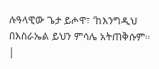ሉዓላዊው ጌታ ይሖዋ፣ ‘ከእንግዲህ በእስራኤል ይህን ምሳሌ አትጠቅሱም። |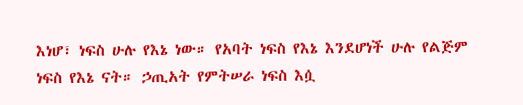እነሆ፣ ነፍስ ሁሉ የእኔ ነው። የአባት ነፍስ የእኔ እንደሆነች ሁሉ የልጅም ነፍስ የእኔ ናት። ኃጢአት የምትሠራ ነፍስ እሷ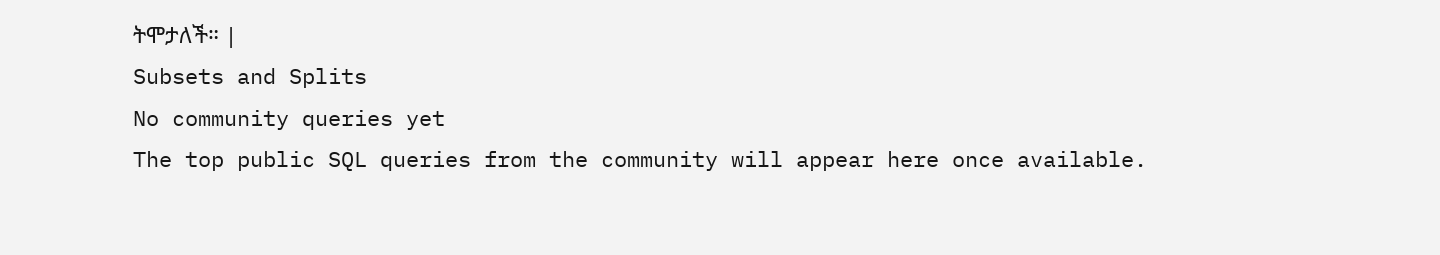ትሞታለች። |
Subsets and Splits
No community queries yet
The top public SQL queries from the community will appear here once available.